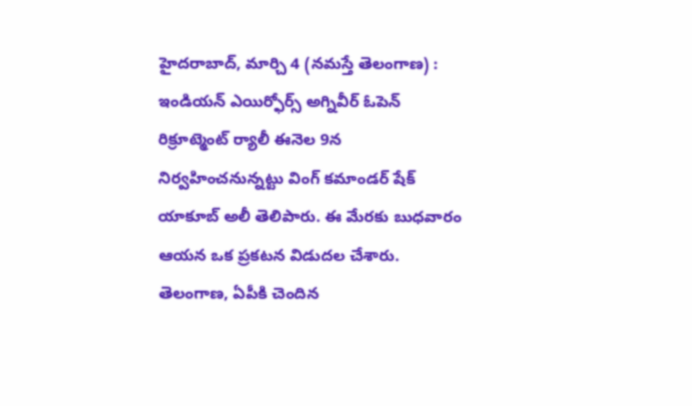హైదరాబాద్, మార్చి 4 (నమస్తే తెలంగాణ) : ఇండియన్ ఎయిర్ఫోర్స్ అగ్నివీర్ ఓపెన్ రిక్రూట్మెంట్ ర్యాలీ ఈనెల 9న నిర్వహించనున్నట్టు వింగ్ కమాండర్ షేక్ యాకూబ్ అలీ తెలిపారు. ఈ మేరకు బుధవారం ఆయన ఒక ప్రకటన విడుదల చేశారు. తెలంగాణ, ఏపీకి చెందిన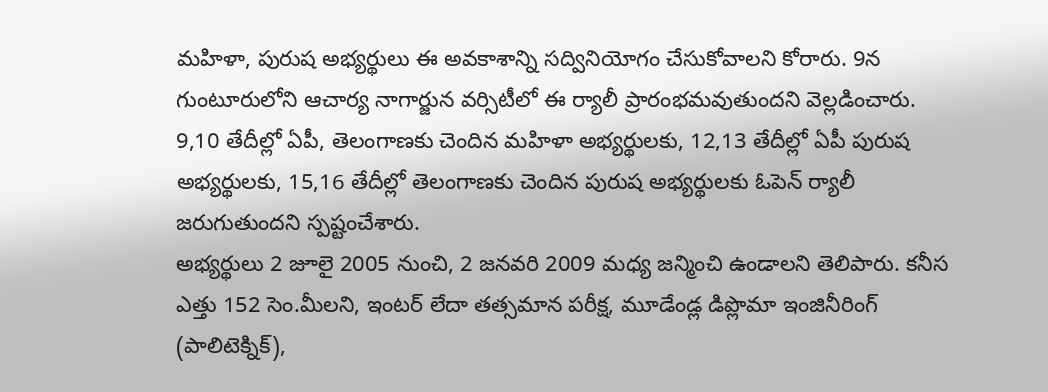మహిళా, పురుష అభ్యర్థులు ఈ అవకాశాన్ని సద్వినియోగం చేసుకోవాలని కోరారు. 9న గుంటూరులోని ఆచార్య నాగార్జున వర్సిటీలో ఈ ర్యాలీ ప్రారంభమవుతుందని వెల్లడించారు. 9,10 తేదీల్లో ఏపీ, తెలంగాణకు చెందిన మహిళా అభ్యర్థులకు, 12,13 తేదీల్లో ఏపీ పురుష అభ్యర్థులకు, 15,16 తేదీల్లో తెలంగాణకు చెందిన పురుష అభ్యర్థులకు ఓపెన్ ర్యాలీ జరుగుతుందని స్పష్టంచేశారు.
అభ్యర్థులు 2 జూలై 2005 నుంచి, 2 జనవరి 2009 మధ్య జన్మించి ఉండాలని తెలిపారు. కనీస ఎత్తు 152 సెం.మీలని, ఇంటర్ లేదా తత్సమాన పరీక్ష, మూడేండ్ల డిప్లొమా ఇంజినీరింగ్ (పాలిటెక్నిక్),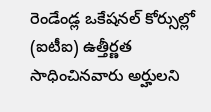రెండేండ్ల ఒకేషనల్ కోర్సుల్లో (ఐటీఐ) ఉత్తీర్ణత సాధించినవారు అర్హులని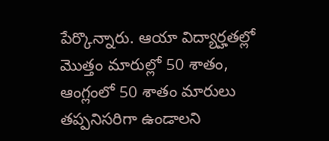పేర్కొన్నారు. ఆయా విద్యార్హతల్లో మొత్తం మారుల్లో 50 శాతం, ఆంగ్లంలో 50 శాతం మారులు తప్పనిసరిగా ఉండాలని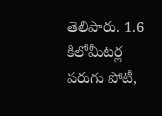తెలిపారు. 1.6 కిలోమీటర్ల పరుగు పోటీ,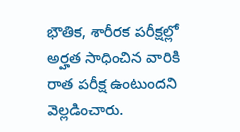భౌతిక, శారీరక పరీక్షల్లో అర్హత సాధించిన వారికి రాత పరీక్ష ఉంటుందని వెల్లడించారు.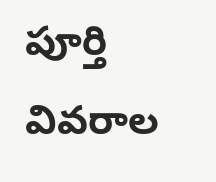పూర్తి వివరాల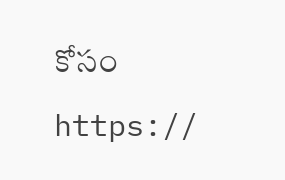కోసం https://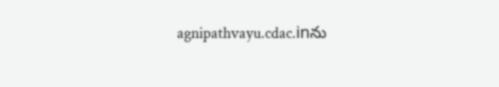agnipathvayu.cdac.inను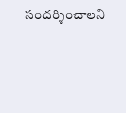సందర్శించాలని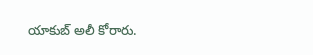యాకుబ్ అలీ కోరారు.